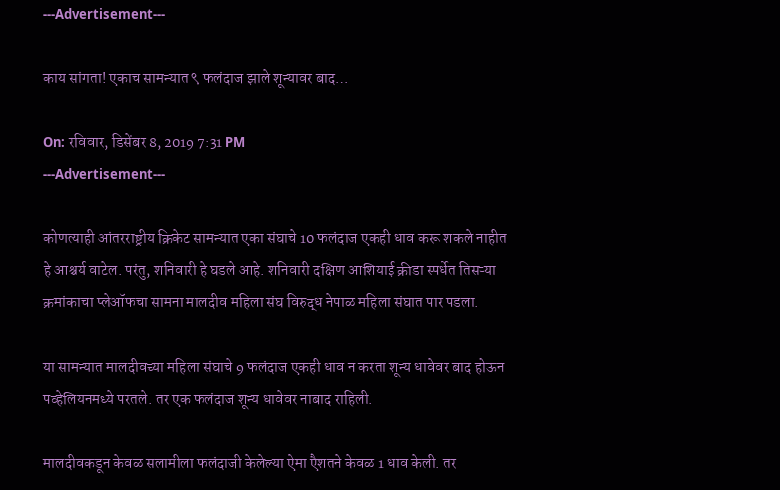---Advertisement---

काय सांगता! एकाच सामन्यात ९ फलंदाज झाले शून्यावर बाद…

On: रविवार, डिसेंबर 8, 2019 7:31 PM
---Advertisement---

कोणत्याही आंतरराष्ट्रीय क्रिकेट सामन्यात एका संघाचे 10 फलंदाज एकही धाव करू शकले नाहीत हे आश्चर्य वाटेल. परंतु, शनिवारी हे घडले आहे. शनिवारी दक्षिण आशियाई क्रीडा स्पर्धेत तिसऱ्या क्रमांकाचा प्लेऑफचा सामना मालदीव महिला संघ विरुद्ध नेपाळ महिला संघात पार पडला.

या सामन्यात मालदीवच्या महिला संघाचे 9 फलंदाज एकही धाव न करता शून्य धावेवर बाद होऊन पव्हेलियनमध्ये परतले. तर एक फलंदाज शून्य धावेवर नाबाद राहिली.

मालदीवकडून केवळ सलामीला फलंदाजी केलेल्या ऐमा एैशतने केवळ 1 धाव केली. तर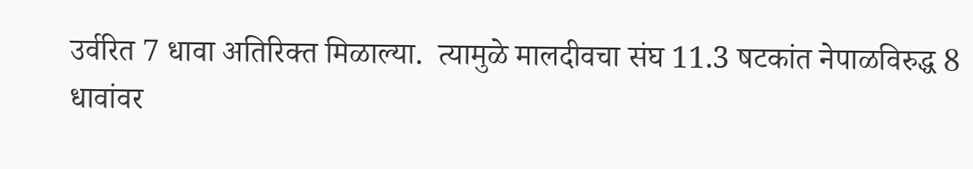उर्वरित 7 धावा अतिरिक्त मिळाल्या.  त्यामुळे मालदीवचा संघ 11.3 षटकांत नेपाळविरुद्ध 8 धावांवर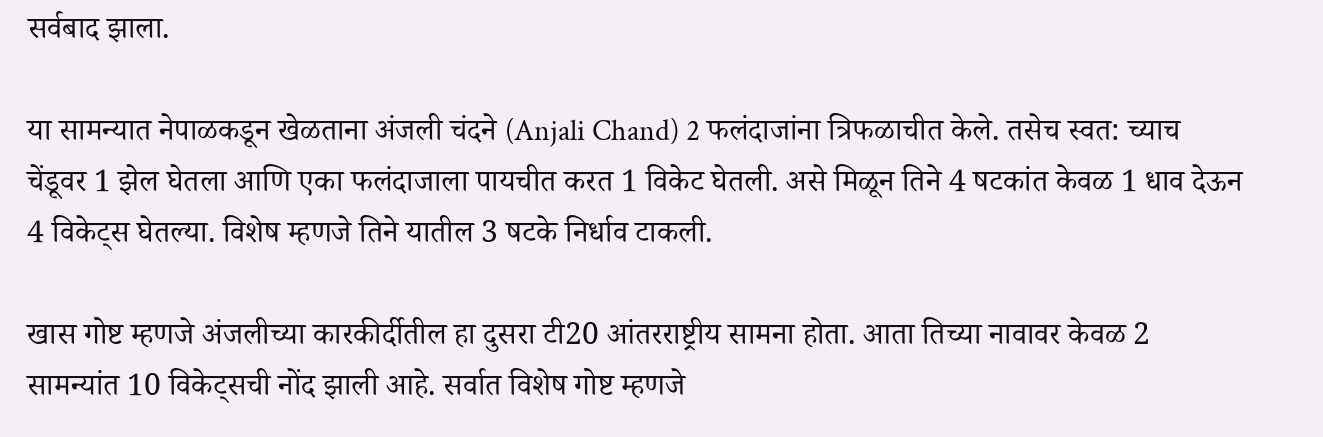सर्वबाद झाला.

या सामन्यात नेपाळकडून खेळताना अंजली चंदने (Anjali Chand) 2 फलंदाजांना त्रिफळाचीत केले. तसेच स्वत: च्याच चेंडूवर 1 झेल घेतला आणि एका फलंदाजाला पायचीत करत 1 विकेट घेतली. असे मिळून तिने 4 षटकांत केवळ 1 धाव देऊन 4 विकेट्स घेतल्या. विशेष म्हणजे तिने यातील 3 षटके निर्धाव टाकली.

खास गोष्ट म्हणजे अंजलीच्या कारकीर्दीतील हा दुसरा टी20 आंतरराष्ट्रीय सामना होता. आता तिच्या नावावर केवळ 2 सामन्यांत 10 विकेट्सची नोंद झाली आहे. सर्वात विशेष गोष्ट म्हणजे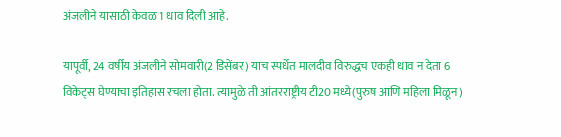अंजलीने यासाठी केवळ 1 धाव दिली आहे.

यापूर्वी, 24 वर्षीय अंजलीने सोमवारी(2 डिसेंबर) याच स्पर्धेत मालदीव विरुद्धच एकही धाव न देता 6 विकेट्स घेण्याचा इतिहास रचला होता. त्यामुळे ती आंतरराष्ट्रीय टी20 मध्ये(पुरुष आणि महिला मिळून)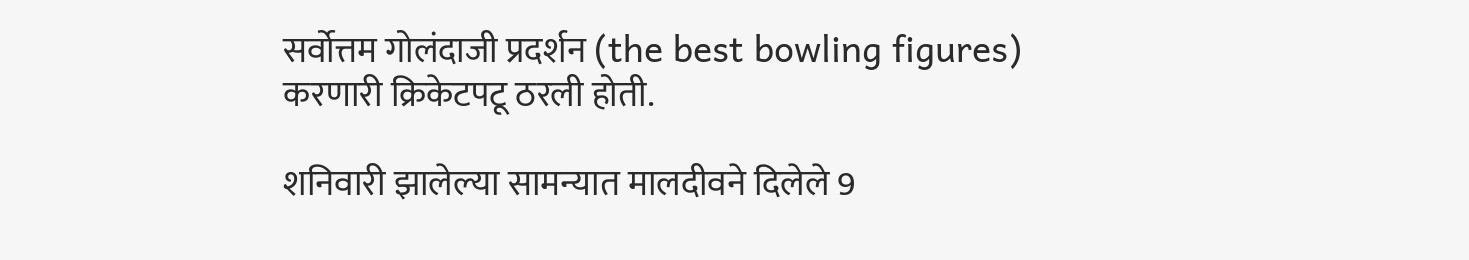सर्वोत्तम गोलंदाजी प्रदर्शन (the best bowling figures) करणारी क्रिकेटपटू ठरली होती.

शनिवारी झालेल्या सामन्यात मालदीवने दिलेले 9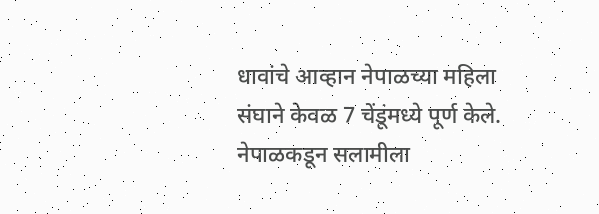धावांचे आव्हान नेपाळच्या महिला संघाने केवळ 7 चेंडूंमध्ये पूर्ण केले. नेपाळकडून सलामीला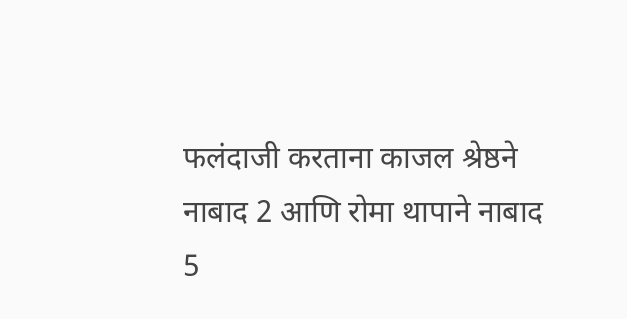फलंदाजी करताना काजल श्रेष्ठने नाबाद 2 आणि रोमा थापाने नाबाद 5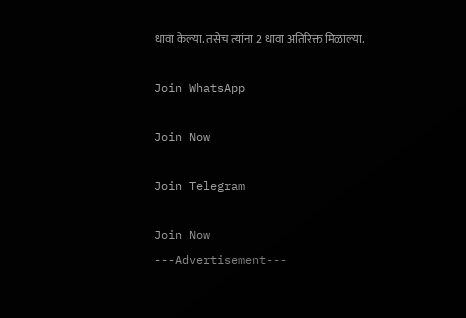धावा केल्या. तसेच त्यांना 2 धावा अतिरिक्त मिळाल्या.

Join WhatsApp

Join Now

Join Telegram

Join Now
---Advertisement---